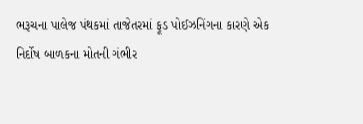ભરૂચના પાલેજ પંથકમાં તાજેતરમાં ફૂડ પોઈઝનિંગના કારણે એક નિર્દોષ બાળકના મોતની ગંભીર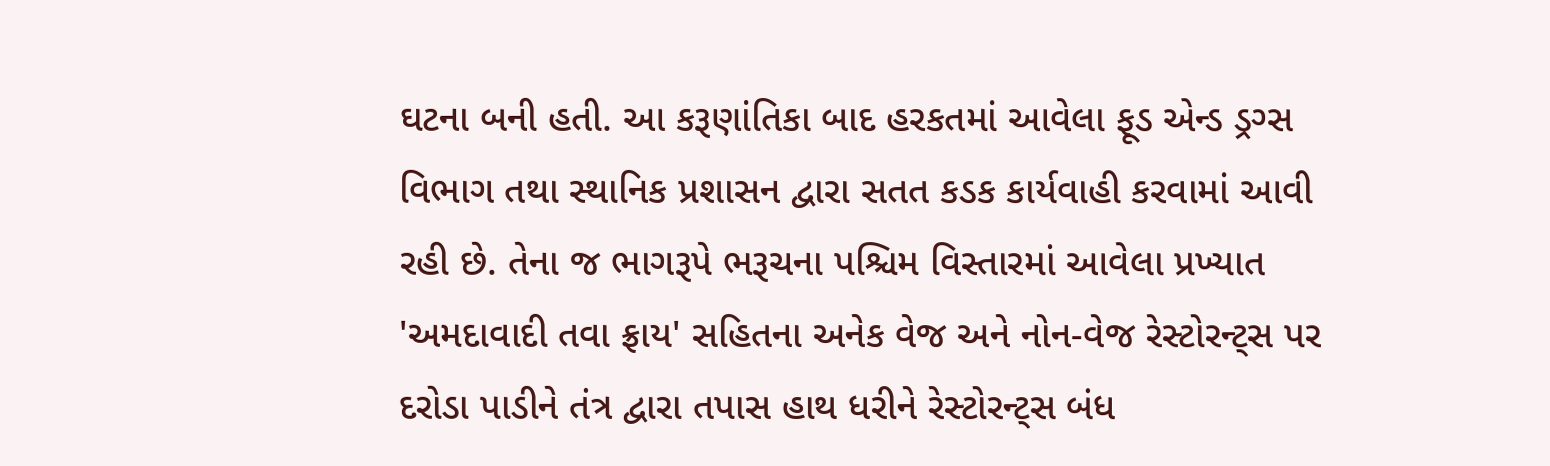ઘટના બની હતી. આ કરૂણાંતિકા બાદ હરકતમાં આવેલા ફૂડ એન્ડ ડ્રગ્સ વિભાગ તથા સ્થાનિક પ્રશાસન દ્વારા સતત કડક કાર્યવાહી કરવામાં આવી રહી છે. તેના જ ભાગરૂપે ભરૂચના પશ્ચિમ વિસ્તારમાં આવેલા પ્રખ્યાત 'અમદાવાદી તવા ફ્રાય' સહિતના અનેક વેજ અને નોન-વેજ રેસ્ટોરન્ટ્સ પર દરોડા પાડીને તંત્ર દ્વારા તપાસ હાથ ધરીને રેસ્ટોરન્ટ્સ બંધ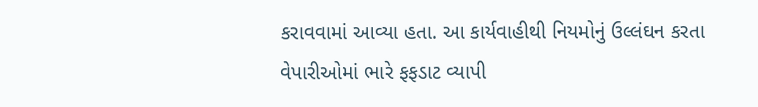કરાવવામાં આવ્યા હતા. આ કાર્યવાહીથી નિયમોનું ઉલ્લંઘન કરતા વેપારીઓમાં ભારે ફફડાટ વ્યાપી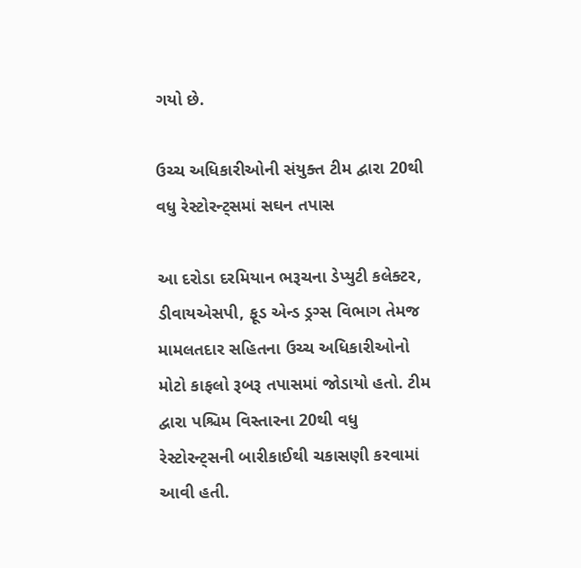ગયો છે.

ઉચ્ચ અધિકારીઓની સંયુક્ત ટીમ દ્વારા 20થી વધુ રેસ્ટોરન્ટ્સમાં સઘન તપાસ

આ દરોડા દરમિયાન ભરૂચના ડેપ્યુટી કલેક્ટર, ડીવાયએસપી, ફૂડ એન્ડ ડ્રગ્સ વિભાગ તેમજ મામલતદાર સહિતના ઉચ્ચ અધિકારીઓનો મોટો કાફલો રૂબરૂ તપાસમાં જોડાયો હતો. ટીમ દ્વારા પશ્ચિમ વિસ્તારના 20થી વધુ રેસ્ટોરન્ટ્સની બારીકાઈથી ચકાસણી કરવામાં આવી હતી.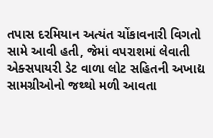તપાસ દરમિયાન અત્યંત ચોંકાવનારી વિગતો સામે આવી હતી, જેમાં વપરાશમાં લેવાતી એક્સપાયરી ડેટ વાળા લોટ સહિતની અખાદ્ય સામગ્રીઓનો જથ્થો મળી આવતા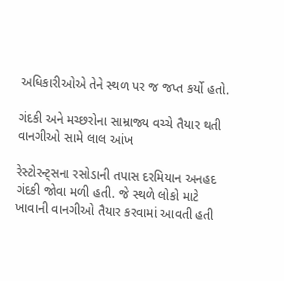અધિકારીઓએ તેને સ્થળ પર જ જપ્ત કર્યો હતો.

ગંદકી અને મચ્છરોના સામ્રાજ્ય વચ્ચે તૈયાર થતી વાનગીઓ સામે લાલ આંખ

રેસ્ટોરન્ટ્સના રસોડાની તપાસ દરમિયાન અનહદ ગંદકી જોવા મળી હતી. જે સ્થળે લોકો માટે ખાવાની વાનગીઓ તૈયાર કરવામાં આવતી હતી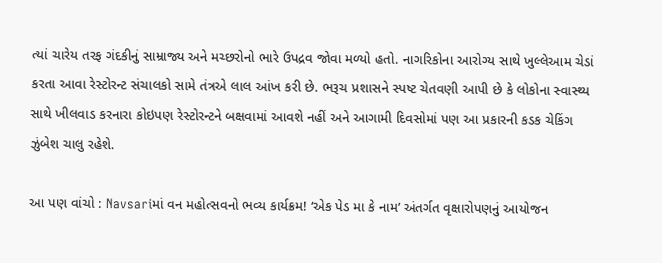ત્યાં ચારેય તરફ ગંદકીનું સામ્રાજ્ય અને મચ્છરોનો ભારે ઉપદ્રવ જોવા મળ્યો હતો. નાગરિકોના આરોગ્ય સાથે ખુલ્લેઆમ ચેડાં કરતા આવા રેસ્ટોરન્ટ સંચાલકો સામે તંત્રએ લાલ આંખ કરી છે. ભરૂચ પ્રશાસને સ્પષ્ટ ચેતવણી આપી છે કે લોકોના સ્વાસ્થ્ય સાથે ખીલવાડ કરનારા કોઇપણ રેસ્ટોરન્ટને બક્ષવામાં આવશે નહીં અને આગામી દિવસોમાં પણ આ પ્રકારની કડક ચેકિંગ ઝુંબેશ ચાલુ રહેશે.

આ પણ વાંચો : Navsariમાં વન મહોત્સવનો ભવ્ય કાર્યક્રમ! ‘એક પેડ મા કે નામ’ અંતર્ગત વૃક્ષારોપણનું આયોજન